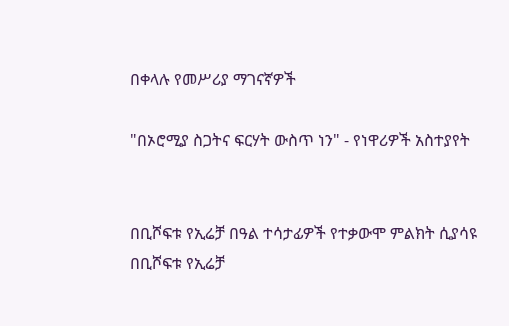በቀላሉ የመሥሪያ ማገናኛዎች

"በኦሮሚያ ስጋትና ፍርሃት ውስጥ ነን" - የነዋሪዎች አስተያየት


በቢሾፍቱ የኢሬቻ በዓል ተሳታፊዎች የተቃውሞ ምልክት ሲያሳዩ
በቢሾፍቱ የኢሬቻ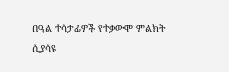በዓል ተሳታፊዎች የተቃውሞ ምልክት ሲያሳዩ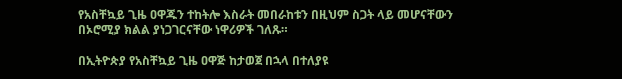የአስቸኳይ ጊዜ ዐዋጁን ተከትሎ እስራት መበራከቱን በዚህም ስጋት ላይ መሆናቸውን በኦሮሚያ ክልል ያነጋገርናቸው ነዋሪዎች ገለጹ።

በኢትዮጵያ የአስቸኳይ ጊዜ ዐዋጅ ከታወጀ በኋላ በተለያዩ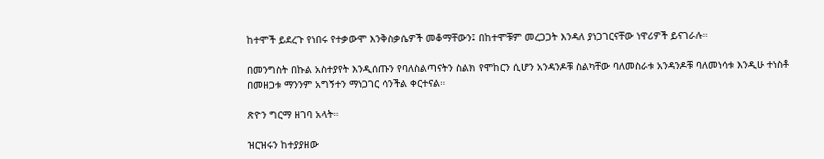ከተሞች ይደረጉ የነበሩ የተቃውሞ እንቅስቃሴዎች መቆማቸውን፤ በከተሞቹም መረጋጋት እንዳለ ያነጋገርናቸው ነዋሪዎች ይናገራሉ።

በመንግስት በኩል አስተያየት እንዲሰጡን የባለስልጣናትን ስልክ የሞከርን ሲሆን አንዳንዶቹ ስልካቸው ባለመስራቱ አንዳንዶቹ ባለመነሳቱ እንዲሁ ተነስቶ በመዘጋቱ ማንንም አግኝተን ማነጋገር ሳንችል ቀርተናል።

ጽዮን ግርማ ዘገባ አላት።

ዝርዝሩን ከተያያዘው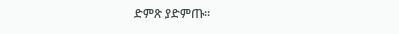ድምጽ ያድምጡ።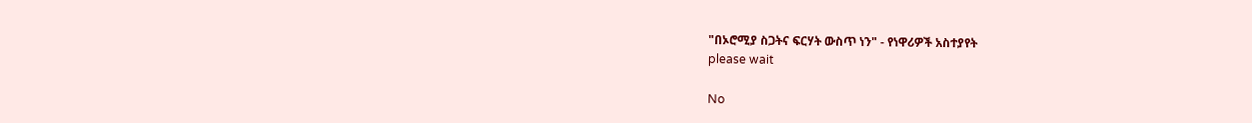"በኦሮሚያ ስጋትና ፍርሃት ውስጥ ነን" - የነዋሪዎች አስተያየት
please wait

No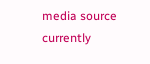media source currently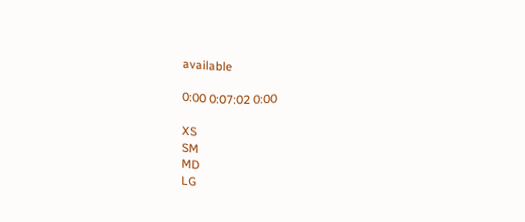available

0:00 0:07:02 0:00

XS
SM
MD
LG